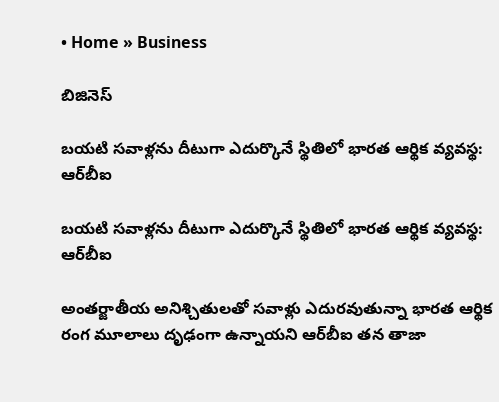• Home » Business

బిజినెస్

బయటి సవాళ్లను దీటుగా ఎదుర్కొనే స్థితిలో భారత ఆర్థిక వ్యవస్థ: ఆర్‌బీఐ

బయటి సవాళ్లను దీటుగా ఎదుర్కొనే స్థితిలో భారత ఆర్థిక వ్యవస్థ: ఆర్‌బీఐ

అంతర్జాతీయ అనిశ్చితులతో సవాళ్లు ఎదురవుతున్నా భారత ఆర్థిక రంగ మూలాలు దృఢంగా ఉన్నాయని ఆర్‌బీఐ తన తాజా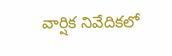వార్షిక నివేదికలో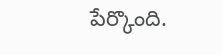పేర్కొంది.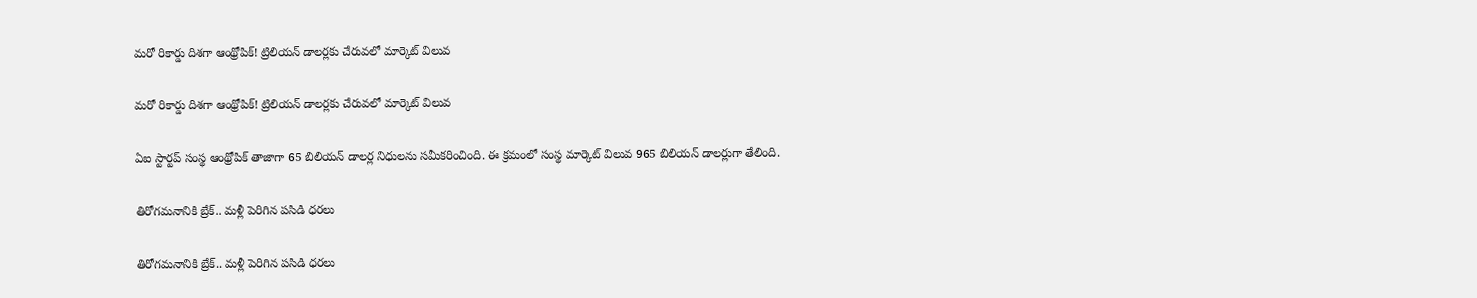మరో రికార్డు దిశగా ఆంథ్రోపిక్! ట్రిలియన్ డాలర్లకు చేరువలో మార్కెట్ విలువ

మరో రికార్డు దిశగా ఆంథ్రోపిక్! ట్రిలియన్ డాలర్లకు చేరువలో మార్కెట్ విలువ

ఏఐ స్టార్టప్ సంస్థ ఆంథ్రోపిక్ తాజాగా 65 బిలియన్ డాలర్ల నిధులను సమీకరించింది. ఈ క్రమంలో సంస్థ మార్కెట్ విలువ 965 బిలియన్ డాలర్లుగా తేలింది.

తిరోగమనానికి బ్రేక్.. మళ్లీ పెరిగిన పసిడి ధరలు

తిరోగమనానికి బ్రేక్.. మళ్లీ పెరిగిన పసిడి ధరలు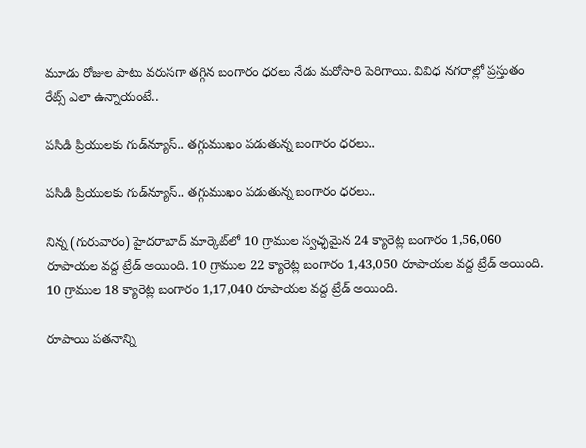మూడు రోజుల పాటు వరుసగా తగ్గిన బంగారం ధరలు నేడు మరోసారి పెరిగాయి. వివిధ నగరాల్లో ప్రస్తుతం రేట్స్ ఎలా ఉన్నాయంటే..

పసిడి ప్రియులకు గుడ్‌న్యూస్.. తగ్గుముఖం పడుతున్న బంగారం ధరలు..

పసిడి ప్రియులకు గుడ్‌న్యూస్.. తగ్గుముఖం పడుతున్న బంగారం ధరలు..

నిన్న (గురువారం) హైదరాబాద్ మార్కెట్‌లో 10 గ్రాముల స్వచ్ఛమైన 24 క్యారెట్ల బంగారం 1,56,060 రూపాయల వద్ద ట్రేడ్ అయింది. 10 గ్రాముల 22 క్యారెట్ల బంగారం 1,43,050 రూపాయల వద్ద ట్రేడ్ అయింది. 10 గ్రాముల 18 క్యారెట్ల బంగారం 1,17,040 రూపాయల వద్ద ట్రేడ్ అయింది.

రూపాయి పతనాన్ని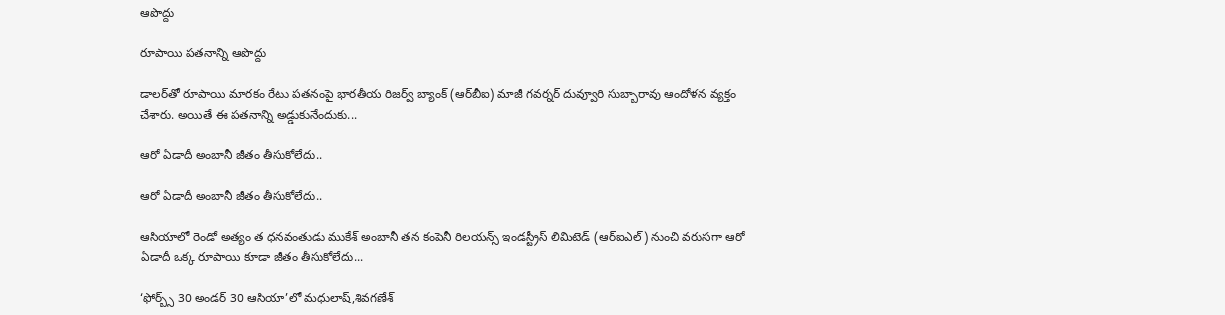ఆపొద్దు

రూపాయి పతనాన్ని ఆపొద్దు

డాలర్‌తో రూపాయి మారకం రేటు పతనంపై భారతీయ రిజర్వ్‌ బ్యాంక్‌ (ఆర్‌బీఐ) మాజీ గవర్నర్‌ దువ్వూరి సుబ్బారావు ఆందోళన వ్యక్తం చేశారు. అయితే ఈ పతనాన్ని అడ్డుకునేందుకు...

ఆరో ఏడాదీ అంబానీ జీతం తీసుకోలేదు..

ఆరో ఏడాదీ అంబానీ జీతం తీసుకోలేదు..

ఆసియాలో రెండో అత్యం త ధనవంతుడు ముకేశ్‌ అంబానీ తన కంపెనీ రిలయన్స్‌ ఇండస్ట్రీస్‌ లిమిటెడ్‌ (ఆర్‌ఐఎల్‌) నుంచి వరుసగా ఆరో ఏడాదీ ఒక్క రూపాయి కూడా జీతం తీసుకోలేదు...

‘ఫోర్బ్స్‌ 30 అండర్‌ 30 ఆసియా’లో మధులాష్‌,శివగణేశ్‌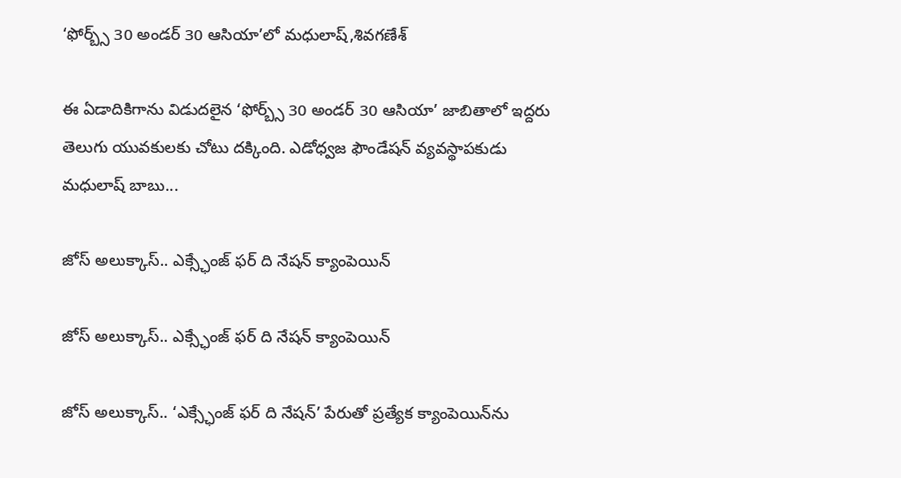‘ఫోర్బ్స్‌ 30 అండర్‌ 30 ఆసియా’లో మధులాష్‌,శివగణేశ్‌

ఈ ఏడాదికిగాను విడుదలైన ‘ఫోర్బ్స్‌ 30 అండర్‌ 30 ఆసియా’ జాబితాలో ఇద్దరు తెలుగు యువకులకు చోటు దక్కింది. ఎడోధ్వజ ఫౌండేషన్‌ వ్యవస్థాపకుడు మధులాష్‌ బాబు...

జోస్‌ అలుక్కాస్‌.. ఎక్స్ఛేంజ్‌ ఫర్‌ ది నేషన్‌ క్యాంపెయిన్‌

జోస్‌ అలుక్కాస్‌.. ఎక్స్ఛేంజ్‌ ఫర్‌ ది నేషన్‌ క్యాంపెయిన్‌

జోస్‌ అలుక్కాస్‌.. ‘ఎక్స్ఛేంజ్‌ ఫర్‌ ది నేషన్‌’ పేరుతో ప్రత్యేక క్యాంపెయిన్‌ను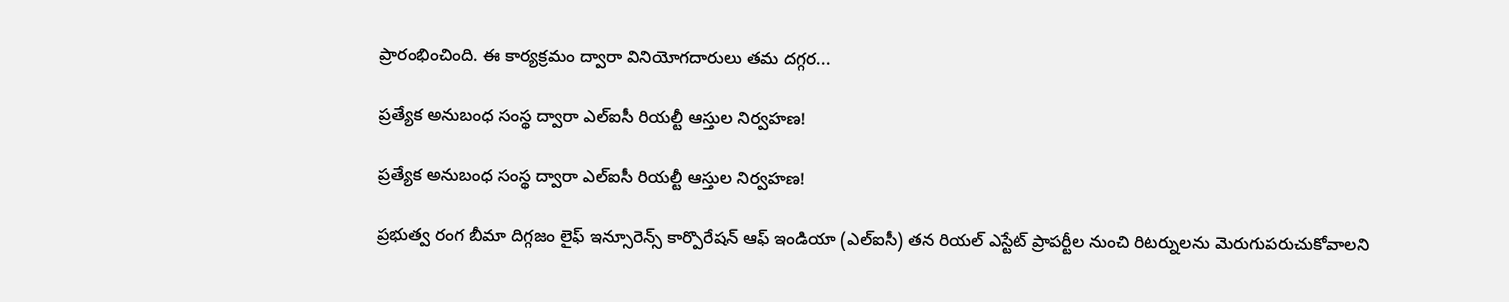ప్రారంభించింది. ఈ కార్యక్రమం ద్వారా వినియోగదారులు తమ దగ్గర...

ప్రత్యేక అనుబంధ సంస్థ ద్వారా ఎల్‌ఐసీ రియల్టీ ఆస్తుల నిర్వహణ!

ప్రత్యేక అనుబంధ సంస్థ ద్వారా ఎల్‌ఐసీ రియల్టీ ఆస్తుల నిర్వహణ!

ప్రభుత్వ రంగ బీమా దిగ్గజం లైఫ్‌ ఇన్సూరెన్స్‌ కార్పొరేషన్‌ ఆఫ్‌ ఇండియా (ఎల్‌ఐసీ) తన రియల్‌ ఎస్టేట్‌ ప్రాపర్టీల నుంచి రిటర్నులను మెరుగుపరుచుకోవాలని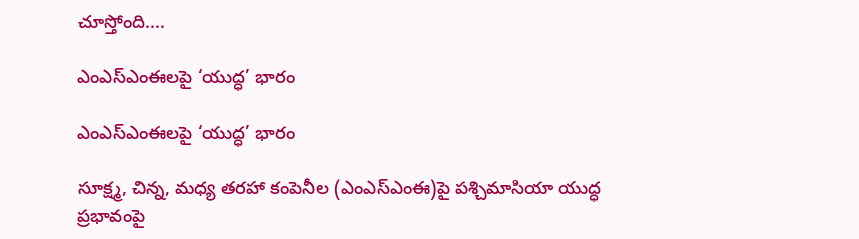చూస్తోంది....

ఎంఎస్ఎంఈలపై ‘యుద్ధ’ భారం

ఎంఎస్ఎంఈలపై ‘యుద్ధ’ భారం

సూక్ష్మ, చిన్న, మధ్య తరహా కంపెనీల (ఎంఎస్ఎంఈ)పై పశ్చిమాసియా యుద్ధ ప్రభావంపై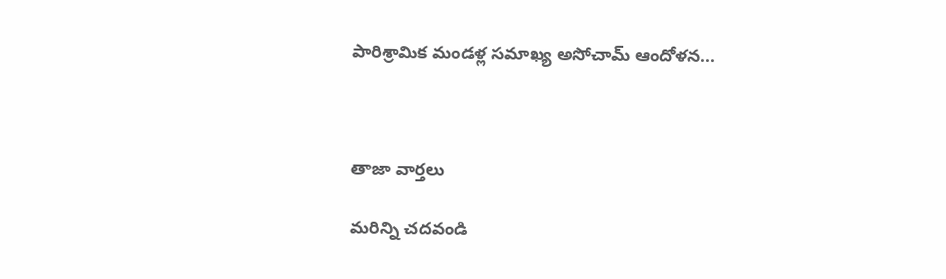పారిశ్రామిక మండళ్ల సమాఖ్య అసోచామ్‌ ఆందోళన...



తాజా వార్తలు

మరిన్ని చదవండి